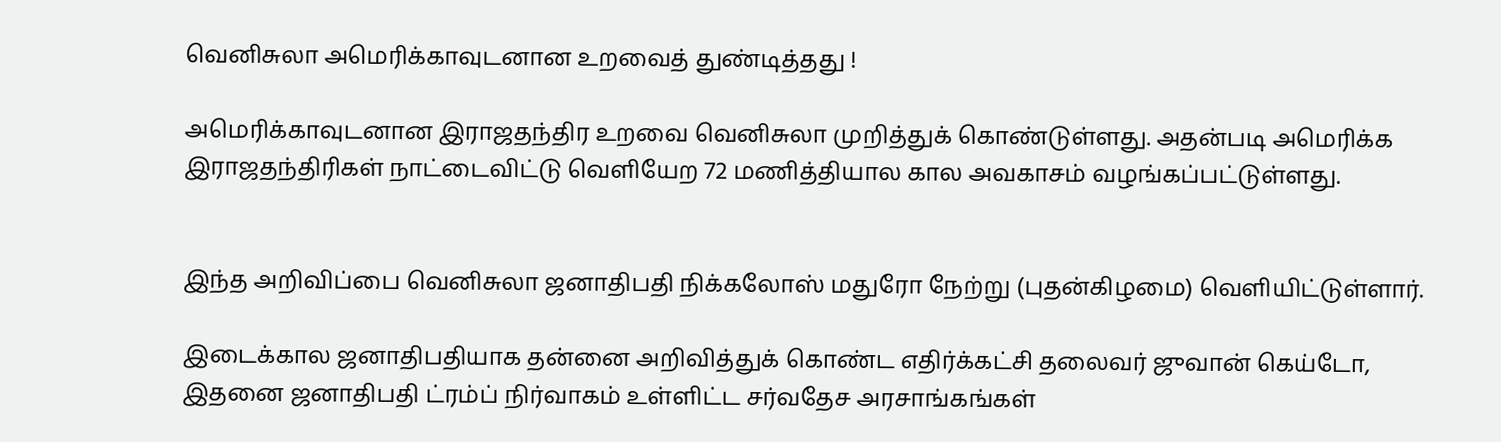வெனிசுலா அமெரிக்காவுடனான உறவைத் துண்டித்தது !

அமெரிக்காவுடனான இராஜதந்திர உறவை வெனிசுலா முறித்துக் கொண்டுள்ளது. அதன்படி அமெரிக்க இராஜதந்திரிகள் நாட்டைவிட்டு வெளியேற 72 மணித்தியால கால அவகாசம் வழங்கப்பட்டுள்ளது.


இந்த அறிவிப்பை வெனிசுலா ஜனாதிபதி நிக்கலோஸ் மதுரோ நேற்று (புதன்கிழமை) வெளியிட்டுள்ளார்.

இடைக்கால ஜனாதிபதியாக தன்னை அறிவித்துக் கொண்ட எதிர்க்கட்சி தலைவர் ஜுவான் கெய்டோ, இதனை ஜனாதிபதி ட்ரம்ப் நிர்வாகம் உள்ளிட்ட சர்வதேச அரசாங்கங்கள்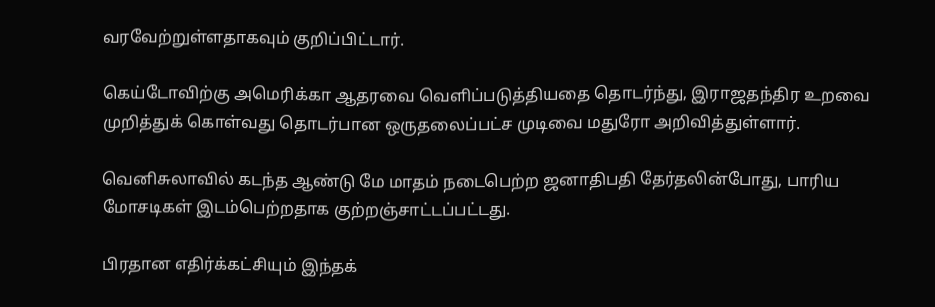வரவேற்றுள்ளதாகவும் குறிப்பிட்டார்.

கெய்டோவிற்கு அமெரிக்கா ஆதரவை வெளிப்படுத்தியதை தொடர்ந்து, இராஜதந்திர உறவை முறித்துக் கொள்வது தொடர்பான ஒருதலைப்பட்ச முடிவை மதுரோ அறிவித்துள்ளார்.

வெனிசுலாவில் கடந்த ஆண்டு மே மாதம் நடைபெற்ற ஜனாதிபதி தேர்தலின்போது, பாரிய மோசடிகள் இடம்பெற்றதாக குற்றஞ்சாட்டப்பட்டது.

பிரதான எதிர்க்கட்சியும் இந்தக்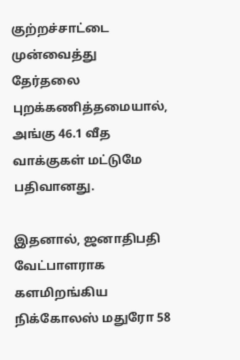குற்றச்சாட்டை முன்வைத்து தேர்தலை புறக்கணித்தமையால், அங்கு 46.1 வீத வாக்குகள் மட்டுமே பதிவானது.

இதனால், ஜனாதிபதி வேட்பாளராக களமிறங்கிய நிக்கோலஸ் மதுரோ 58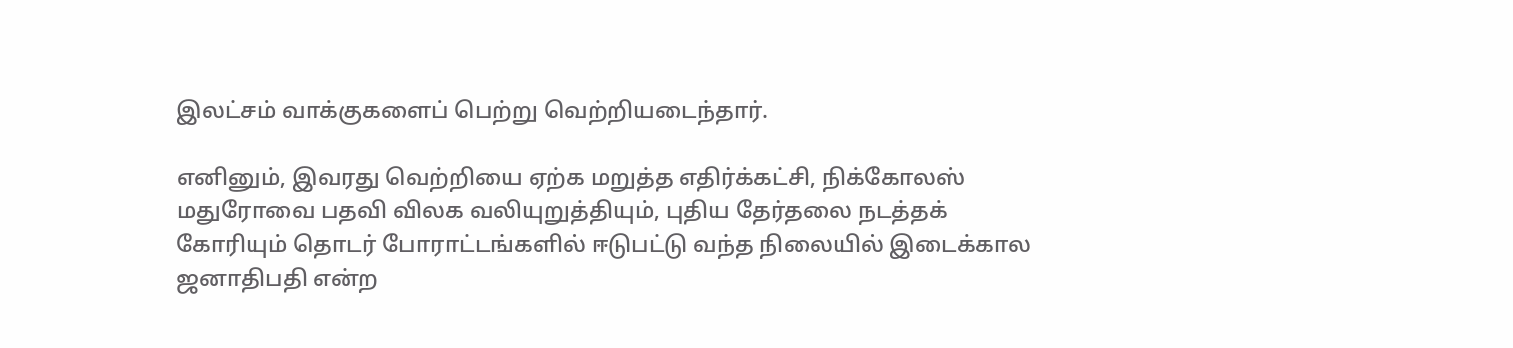இலட்சம் வாக்குகளைப் பெற்று வெற்றியடைந்தார்.

எனினும், இவரது வெற்றியை ஏற்க மறுத்த எதிர்க்கட்சி, நிக்கோலஸ் மதுரோவை பதவி விலக வலியுறுத்தியும், புதிய தேர்தலை நடத்தக் கோரியும் தொடர் போராட்டங்களில் ஈடுபட்டு வந்த நிலையில் இடைக்கால ஜனாதிபதி என்ற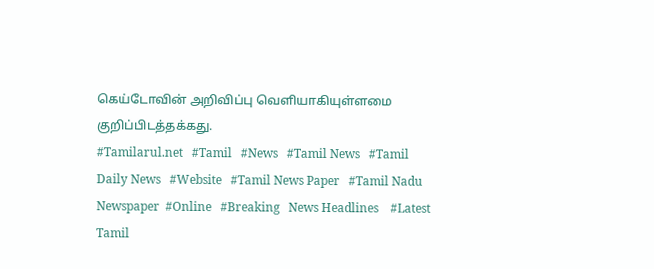கெய்டோவின் அறிவிப்பு வெளியாகியுள்ளமை குறிப்பிடத்தக்கது.
#Tamilarul.net   #Tamil   #News   #Tamil News   #Tamil Daily News   #Website   #Tamil News Paper   #Tamil Nadu Newspaper  #Online   #Breaking   News Headlines    #Latest Tamil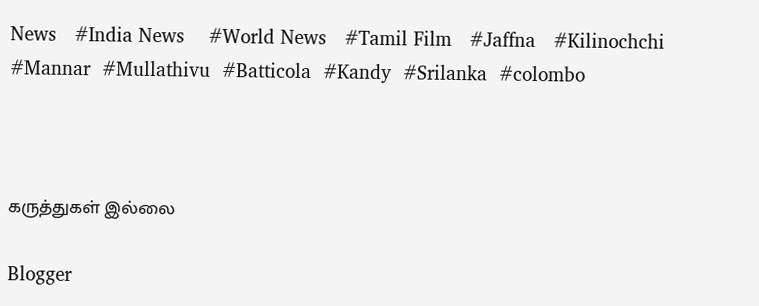News   #India News    #World News   #Tamil Film   #Jaffna   #Kilinochchi  #Mannar  #Mullathivu  #Batticola  #Kandy  #Srilanka  #colombo



கருத்துகள் இல்லை

Blogger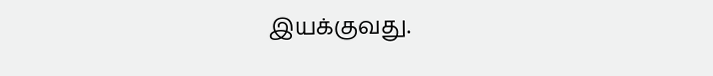இயக்குவது.